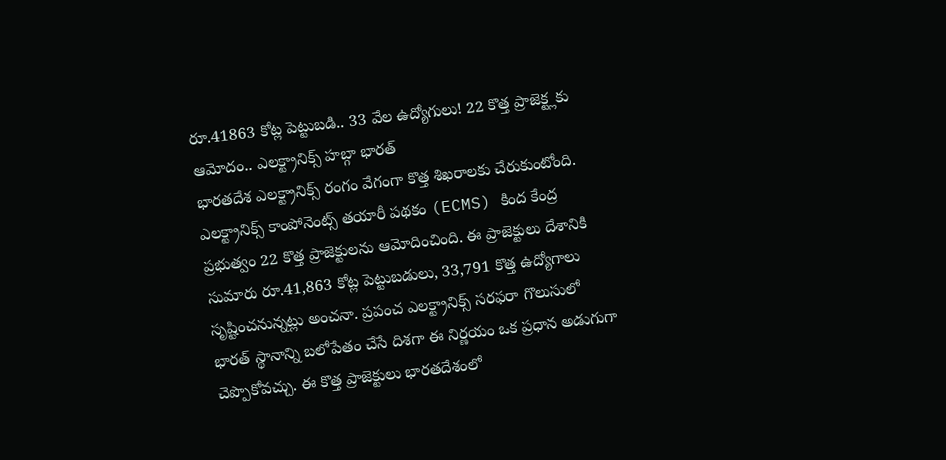రూ.41863 కోట్ల పెట్టుబడి.. 33 వేల ఉద్యోగులు! 22 కొత్త ప్రాజెక్ట్లకు ఆమోదం.. ఎలక్ట్రానిక్స్ హబ్గా భారత్
భారతదేశ ఎలక్ట్రానిక్స్ రంగం వేగంగా కొత్త శిఖరాలకు చేరుకుంటోంది. ఎలక్ట్రానిక్స్ కాంపోనెంట్స్ తయారీ పథకం (ECMS) కింద కేంద్ర ప్రభుత్వం 22 కొత్త ప్రాజెక్టులను ఆమోదించింది. ఈ ప్రాజెక్టులు దేశానికి సుమారు రూ.41,863 కోట్ల పెట్టుబడులు, 33,791 కొత్త ఉద్యోగాలు సృష్టించనున్నట్లు అంచనా. ప్రపంచ ఎలక్ట్రానిక్స్ సరఫరా గొలుసులో భారత్ స్థానాన్ని బలోపేతం చేసే దిశగా ఈ నిర్ణయం ఒక ప్రధాన అడుగుగా చెప్పొకోవచ్చు. ఈ కొత్త ప్రాజెక్టులు భారతదేశంలో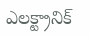ఎలక్ట్రానిక్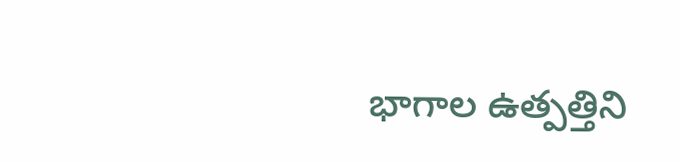భాగాల ఉత్పత్తిని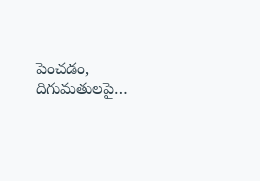పెంచడం, దిగుమతులపై…